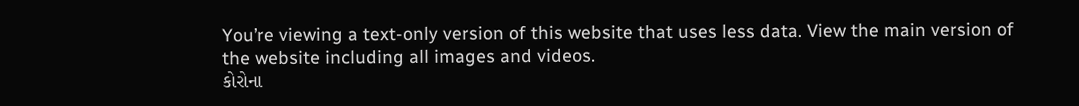You’re viewing a text-only version of this website that uses less data. View the main version of the website including all images and videos.
કોરોના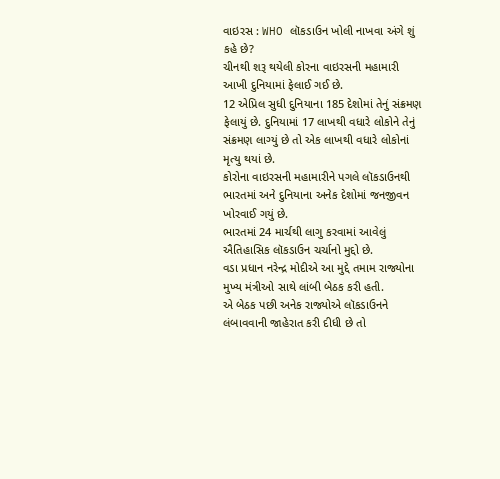વાઇરસ : WHO લૉકડાઉન ખોલી નાખવા અંગે શું કહે છે?
ચીનથી શરૂ થયેલી કોરના વાઇરસની મહામારી આખી દુનિયામાં ફેલાઈ ગઈ છે.
12 એપ્રિલ સુધી દુનિયાના 185 દેશોમાં તેનું સંક્રમણ ફેલાયું છે. દુનિયામાં 17 લાખથી વધારે લોકોને તેનું સંક્રમણ લાગ્યું છે તો એક લાખથી વધારે લોકોનાં મૃત્યુ થયાં છે.
કોરોના વાઇરસની મહામારીને પગલે લૉકડાઉનથી ભારતમાં અને દુનિયાના અનેક દેશોમાં જનજીવન ખોરવાઈ ગયું છે.
ભારતમાં 24 માર્ચથી લાગુ કરવામાં આવેલું ઐતિહાસિક લૉકડાઉન ચર્ચાનો મુદ્દો છે.
વડા પ્રધાન નરેન્દ્ર મોદીએ આ મુદ્દે તમામ રાજ્યોના મુખ્ય મંત્રીઓ સાથે લાંબી બેઠક કરી હતી.
એ બેઠક પછી અનેક રાજ્યોએ લૉકડાઉનને લંબાવવાની જાહેરાત કરી દીધી છે તો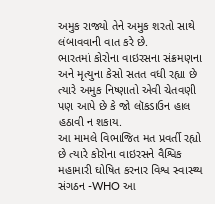અમુક રાજ્યો તેને અમુક શરતો સાથે લંબાવવાની વાત કરે છે.
ભારતમાં કોરોના વાઇરસના સંક્રમણના અને મૃત્યુના કેસો સતત વધી રહ્યા છે ત્યારે અમુક નિષ્ણાતો એવી ચેતવણી પણ આપે છે કે જો લૉકડાઉન હાલ હઠાવી ન શકાય.
આ મામલે વિભાજિત મત પ્રવર્તી રહ્યો છે ત્યારે કોરોના વાઇરસને વૈશ્વિક મહામારી ઘોષિત કરનાર વિશ્વ સ્વાસ્થ્ય સંગઠન -WHO આ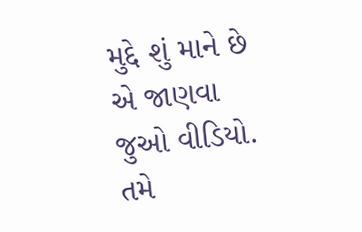મુદ્દે શું માને છે એ જાણવા જુઓ વીડિયો.
તમે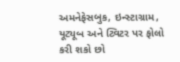અમનેફેસબુક, ઇન્સ્ટાગ્રામ, યૂટ્યૂબ અને ટ્વિટર પર ફોલો કરી શકો છો